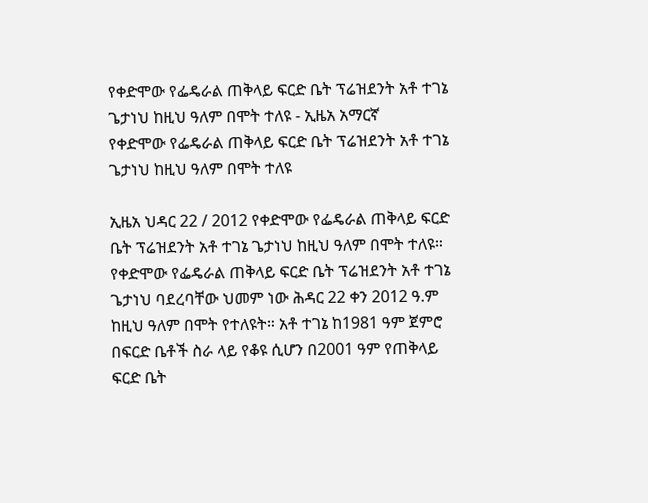የቀድሞው የፌዴራል ጠቅላይ ፍርድ ቤት ፕሬዝደንት አቶ ተገኔ ጌታነህ ከዚህ ዓለም በሞት ተለዩ - ኢዜአ አማርኛ
የቀድሞው የፌዴራል ጠቅላይ ፍርድ ቤት ፕሬዝደንት አቶ ተገኔ ጌታነህ ከዚህ ዓለም በሞት ተለዩ

ኢዜአ ህዳር 22 / 2012 የቀድሞው የፌዴራል ጠቅላይ ፍርድ ቤት ፕሬዝደንት አቶ ተገኔ ጌታነህ ከዚህ ዓለም በሞት ተለዩ። የቀድሞው የፌዴራል ጠቅላይ ፍርድ ቤት ፕሬዝደንት አቶ ተገኔ ጌታነህ ባደረባቸው ህመም ነው ሕዳር 22 ቀን 2012 ዓ.ም ከዚህ ዓለም በሞት የተለዩት። አቶ ተገኔ ከ1981 ዓም ጀምሮ በፍርድ ቤቶች ስራ ላይ የቆዩ ሲሆን በ2001 ዓም የጠቅላይ ፍርድ ቤት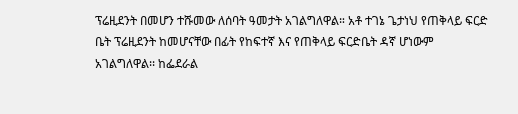ፕሬዚደንት በመሆን ተሹመው ለሰባት ዓመታት አገልግለዋል። አቶ ተገኔ ጌታነህ የጠቅላይ ፍርድ ቤት ፕሬዚደንት ከመሆናቸው በፊት የከፍተኛ እና የጠቅላይ ፍርድቤት ዳኛ ሆነውም አገልግለዋል፡፡ ከፌደራል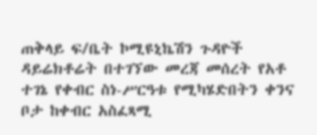ጠቅላይ ፍ/ቤት ኮሚዩኒኬሽን ጉዳዮች ዳይሬክቶሬት በተገኘው መረጃ መሰረት የአቶ ተገኔ የቀብር ስነ-ሥርዓቱ የሚካሄድበትን ቀንና ቦታ ከቀብር አስፈጻሚ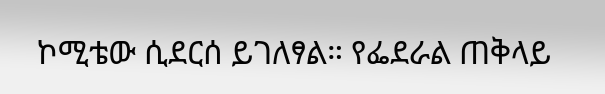ኮሚቴው ሲደርሰ ይገለፃል። የፌደራል ጠቅላይ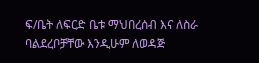ፍ/ቤት ለፍርድ ቤቱ ማህበረሰብ እና ለስራ ባልደረቦቻቸው እንዲሁም ለወዳጅ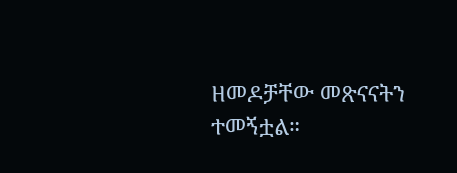ዘመዶቻቸው መጽናናትን ተመኝቷል።